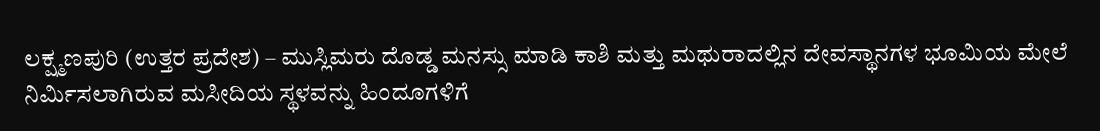ಲಕ್ಷ್ಮಣಪುರಿ (ಉತ್ತರ ಪ್ರದೇಶ) – ಮುಸ್ಲಿಮರು ದೊಡ್ಡ ಮನಸ್ಸು ಮಾಡಿ ಕಾಶಿ ಮತ್ತು ಮಥುರಾದಲ್ಲಿನ ದೇವಸ್ಥಾನಗಳ ಭೂಮಿಯ ಮೇಲೆ ನಿರ್ಮಿಸಲಾಗಿರುವ ಮಸೀದಿಯ ಸ್ಥಳವನ್ನು ಹಿಂದೂಗಳಿಗೆ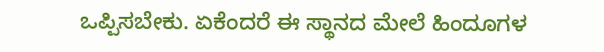ಒಪ್ಪಿಸಬೇಕು. ಏಕೆಂದರೆ ಈ ಸ್ಥಾನದ ಮೇಲೆ ಹಿಂದೂಗಳ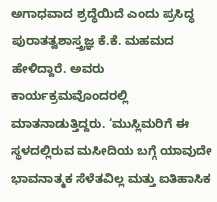ಅಗಾಧವಾದ ಶ್ರದ್ಧೆಯಿದೆ ಎಂದು ಪ್ರಸಿದ್ಧ ಪುರಾತತ್ವಶಾಸ್ತ್ರಜ್ಞ ಕೆ.ಕೆ. ಮಹಮದ ಹೇಳಿದ್ದಾರೆ. ಅವರು ಕಾರ್ಯಕ್ರಮವೊಂದರಲ್ಲಿ ಮಾತನಾಡುತ್ತಿದ್ದರು. ‘ಮುಸ್ಲಿಮರಿಗೆ ಈ ಸ್ಥಳದಲ್ಲಿರುವ ಮಸೀದಿಯ ಬಗ್ಗೆ ಯಾವುದೇ ಭಾವನಾತ್ಮಕ ಸೆಳೆತವಿಲ್ಲ ಮತ್ತು ಐತಿಹಾಸಿಕ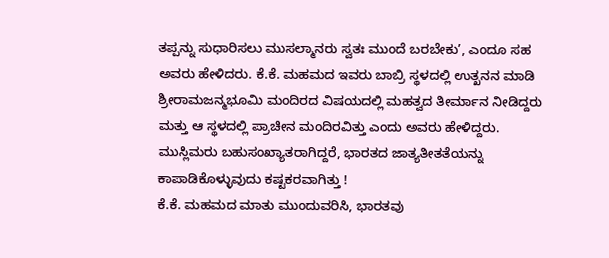ತಪ್ಪನ್ನು ಸುಧಾರಿಸಲು ಮುಸಲ್ಮಾನರು ಸ್ವತಃ ಮುಂದೆ ಬರಬೇಕು’, ಎಂದೂ ಸಹ ಅವರು ಹೇಳಿದರು. ಕೆ.ಕೆ. ಮಹಮದ ಇವರು ಬಾಬ್ರಿ ಸ್ಥಳದಲ್ಲಿ ಉತ್ಖನನ ಮಾಡಿ ಶ್ರೀರಾಮಜನ್ಮಭೂಮಿ ಮಂದಿರದ ವಿಷಯದಲ್ಲಿ ಮಹತ್ವದ ತೀರ್ಮಾನ ನೀಡಿದ್ದರು ಮತ್ತು ಆ ಸ್ಥಳದಲ್ಲಿ ಪ್ರಾಚೀನ ಮಂದಿರವಿತ್ತು ಎಂದು ಅವರು ಹೇಳಿದ್ದರು.
ಮುಸ್ಲಿಮರು ಬಹುಸಂಖ್ಯಾತರಾಗಿದ್ದರೆ, ಭಾರತದ ಜಾತ್ಯತೀತತೆಯನ್ನು ಕಾಪಾಡಿಕೊಳ್ಳುವುದು ಕಷ್ಟಕರವಾಗಿತ್ತು !
ಕೆ.ಕೆ. ಮಹಮದ ಮಾತು ಮುಂದುವರಿಸಿ, ಭಾರತವು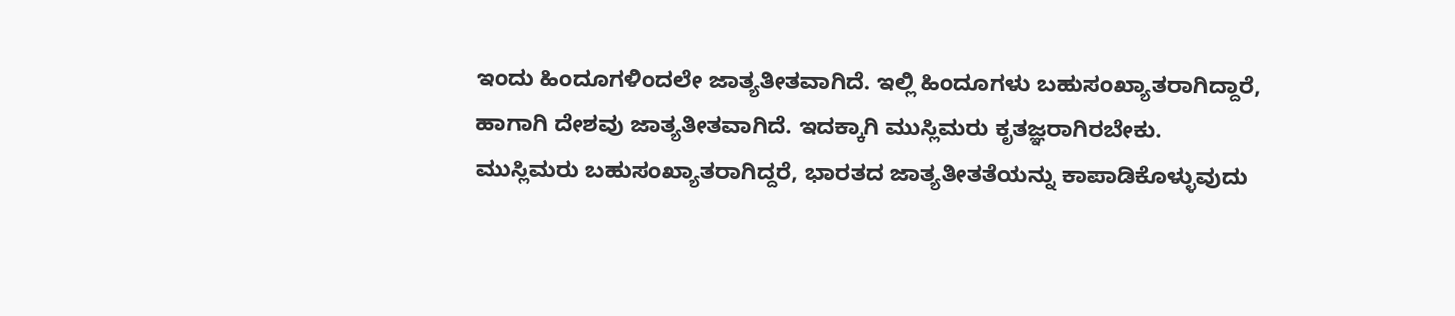ಇಂದು ಹಿಂದೂಗಳಿಂದಲೇ ಜಾತ್ಯತೀತವಾಗಿದೆ. ಇಲ್ಲಿ ಹಿಂದೂಗಳು ಬಹುಸಂಖ್ಯಾತರಾಗಿದ್ದಾರೆ, ಹಾಗಾಗಿ ದೇಶವು ಜಾತ್ಯತೀತವಾಗಿದೆ. ಇದಕ್ಕಾಗಿ ಮುಸ್ಲಿಮರು ಕೃತಜ್ಞರಾಗಿರಬೇಕು. ಮುಸ್ಲಿಮರು ಬಹುಸಂಖ್ಯಾತರಾಗಿದ್ದರೆ, ಭಾರತದ ಜಾತ್ಯತೀತತೆಯನ್ನು ಕಾಪಾಡಿಕೊಳ್ಳುವುದು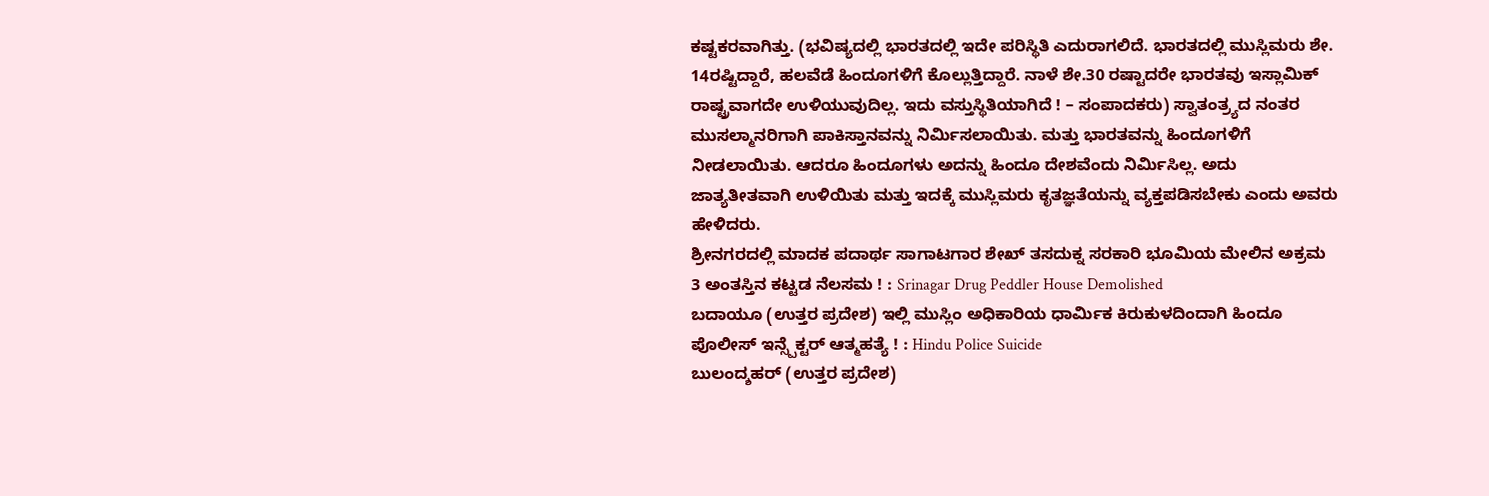ಕಷ್ಟಕರವಾಗಿತ್ತು. (ಭವಿಷ್ಯದಲ್ಲಿ ಭಾರತದಲ್ಲಿ ಇದೇ ಪರಿಸ್ಥಿತಿ ಎದುರಾಗಲಿದೆ. ಭಾರತದಲ್ಲಿ ಮುಸ್ಲಿಮರು ಶೇ. 14ರಷ್ಟಿದ್ದಾರೆ, ಹಲವೆಡೆ ಹಿಂದೂಗಳಿಗೆ ಕೊಲ್ಲುತ್ತಿದ್ದಾರೆ. ನಾಳೆ ಶೇ.30 ರಷ್ಟಾದರೇ ಭಾರತವು ಇಸ್ಲಾಮಿಕ್ ರಾಷ್ಟ್ರವಾಗದೇ ಉಳಿಯುವುದಿಲ್ಲ. ಇದು ವಸ್ತುಸ್ಥಿತಿಯಾಗಿದೆ ! – ಸಂಪಾದಕರು) ಸ್ವಾತಂತ್ರ್ಯದ ನಂತರ ಮುಸಲ್ಮಾನರಿಗಾಗಿ ಪಾಕಿಸ್ತಾನವನ್ನು ನಿರ್ಮಿಸಲಾಯಿತು. ಮತ್ತು ಭಾರತವನ್ನು ಹಿಂದೂಗಳಿಗೆ ನೀಡಲಾಯಿತು. ಆದರೂ ಹಿಂದೂಗಳು ಅದನ್ನು ಹಿಂದೂ ದೇಶವೆಂದು ನಿರ್ಮಿಸಿಲ್ಲ. ಅದು ಜಾತ್ಯತೀತವಾಗಿ ಉಳಿಯಿತು ಮತ್ತು ಇದಕ್ಕೆ ಮುಸ್ಲಿಮರು ಕೃತಜ್ಞತೆಯನ್ನು ವ್ಯಕ್ತಪಡಿಸಬೇಕು ಎಂದು ಅವರು ಹೇಳಿದರು.
ಶ್ರೀನಗರದಲ್ಲಿ ಮಾದಕ ಪದಾರ್ಥ ಸಾಗಾಟಗಾರ ಶೇಖ್ ತಸದುಕ್ನ ಸರಕಾರಿ ಭೂಮಿಯ ಮೇಲಿನ ಅಕ್ರಮ 3 ಅಂತಸ್ತಿನ ಕಟ್ಟಡ ನೆಲಸಮ ! : Srinagar Drug Peddler House Demolished
ಬದಾಯೂ (ಉತ್ತರ ಪ್ರದೇಶ) ಇಲ್ಲಿ ಮುಸ್ಲಿಂ ಅಧಿಕಾರಿಯ ಧಾರ್ಮಿಕ ಕಿರುಕುಳದಿಂದಾಗಿ ಹಿಂದೂ ಪೊಲೀಸ್ ಇನ್ಸ್ಪೆಕ್ಟರ್ ಆತ್ಮಹತ್ಯೆ ! : Hindu Police Suicide
ಬುಲಂದ್ಶಹರ್ (ಉತ್ತರ ಪ್ರದೇಶ)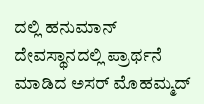ದಲ್ಲಿ ಹನುಮಾನ್ ದೇವಸ್ಥಾನದಲ್ಲಿ ಪ್ರಾರ್ಥನೆ ಮಾಡಿದ ಅಸರ್ ಮೊಹಮ್ಮದ್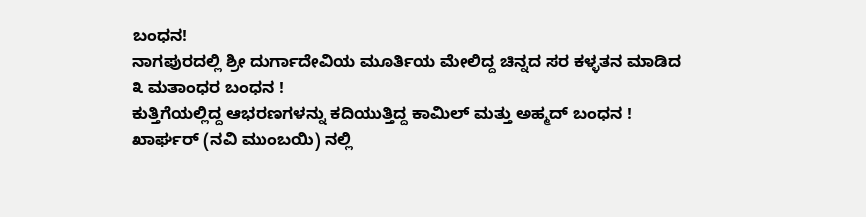ಬಂಧನ!
ನಾಗಪುರದಲ್ಲಿ ಶ್ರೀ ದುರ್ಗಾದೇವಿಯ ಮೂರ್ತಿಯ ಮೇಲಿದ್ದ ಚಿನ್ನದ ಸರ ಕಳ್ಳತನ ಮಾಡಿದ ೩ ಮತಾಂಧರ ಬಂಧನ !
ಕುತ್ತಿಗೆಯಲ್ಲಿದ್ದ ಆಭರಣಗಳನ್ನು ಕದಿಯುತ್ತಿದ್ದ ಕಾಮಿಲ್ ಮತ್ತು ಅಹ್ಮದ್ ಬಂಧನ !
ಖಾರ್ಘರ್ (ನವಿ ಮುಂಬಯಿ) ನಲ್ಲಿ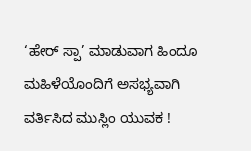‘ಹೇರ್ ಸ್ಪಾ’ ಮಾಡುವಾಗ ಹಿಂದೂ ಮಹಿಳೆಯೊಂದಿಗೆ ಅಸಭ್ಯವಾಗಿ ವರ್ತಿಸಿದ ಮುಸ್ಲಿಂ ಯುವಕ !